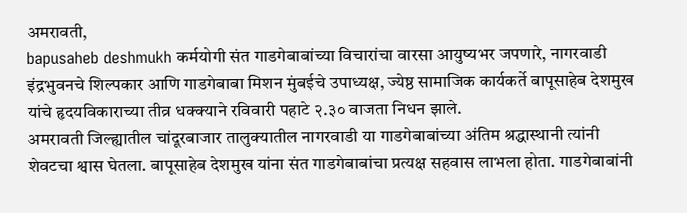अमरावती,
bapusaheb deshmukh कर्मयोगी संत गाडगेबाबांच्या विचारांचा वारसा आयुष्यभर जपणारे, नागरवाडी इंद्रभुवनचे शिल्पकार आणि गाडगेबाबा मिशन मुंबईचे उपाध्यक्ष, ज्येष्ठ सामाजिक कार्यकर्ते बापूसाहेब देशमुख यांचे हृदयविकाराच्या तीव्र धक्क्याने रविवारी पहाटे २.३० वाजता निधन झाले.
अमरावती जिल्ह्यातील चांदूरबाजार तालुक्यातील नागरवाडी या गाडगेबाबांच्या अंतिम श्रद्धास्थानी त्यांनी शेवटचा श्वास घेतला. बापूसाहेब देशमुख यांना संत गाडगेबाबांचा प्रत्यक्ष सहवास लाभला होता. गाडगेबाबांनी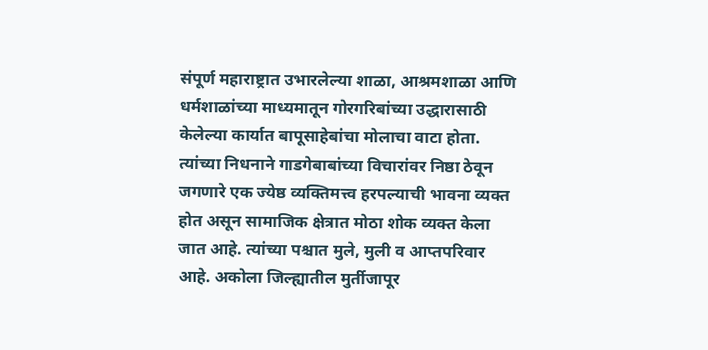संपूर्ण महाराष्ट्रात उभारलेल्या शाळा, आश्रमशाळा आणि धर्मशाळांच्या माध्यमातून गोरगरिबांच्या उद्धारासाठी केलेल्या कार्यात बापूसाहेबांचा मोलाचा वाटा होता.
त्यांच्या निधनाने गाडगेबाबांच्या विचारांवर निष्ठा ठेवून जगणारे एक ज्येष्ठ व्यक्तिमत्त्व हरपल्याची भावना व्यक्त होत असून सामाजिक क्षेत्रात मोठा शोक व्यक्त केला जात आहे. त्यांच्या पश्चात मुले, मुली व आप्तपरिवार आहे. अकोला जिल्ह्यातील मुर्तीजापूर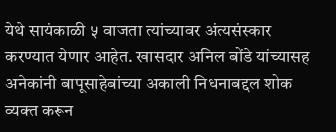येथे सायंकाळी ५ वाजता त्यांच्यावर अंत्यसंस्कार करण्यात येणार आहेत. खासदार अनिल बोंडे यांच्यासह अनेकांनी बापूसाहेबांच्या अकाली निधनाबद्दल शोक व्यक्त करून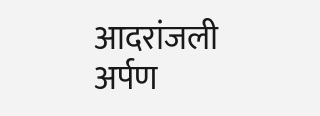आदरांजली अर्पण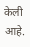केली आहे.